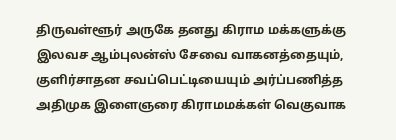திருவள்ளூர் அருகே தனது கிராம மக்களுக்கு இலவச ஆம்புலன்ஸ் சேவை வாகனத்தையும், குளிர்சாதன சவப்பெட்டியையும் அர்ப்பணித்த அதிமுக இளைஞரை கிராமமக்கள் வெகுவாக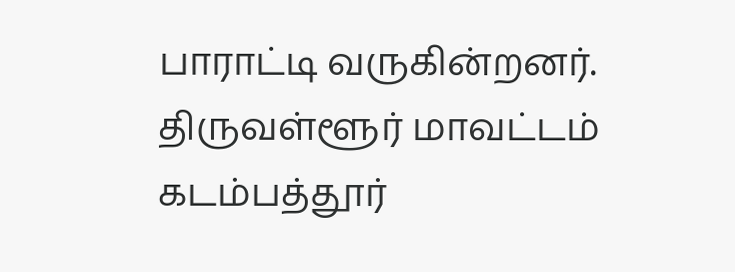பாராட்டி வருகின்றனர்.
திருவள்ளூர் மாவட்டம் கடம்பத்தூர்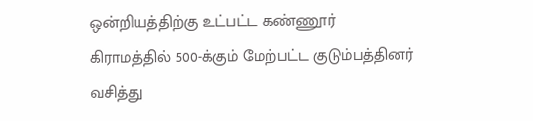ஒன்றியத்திற்கு உட்பட்ட கண்ணூர் கிராமத்தில் 500-க்கும் மேற்பட்ட குடும்பத்தினர் வசித்து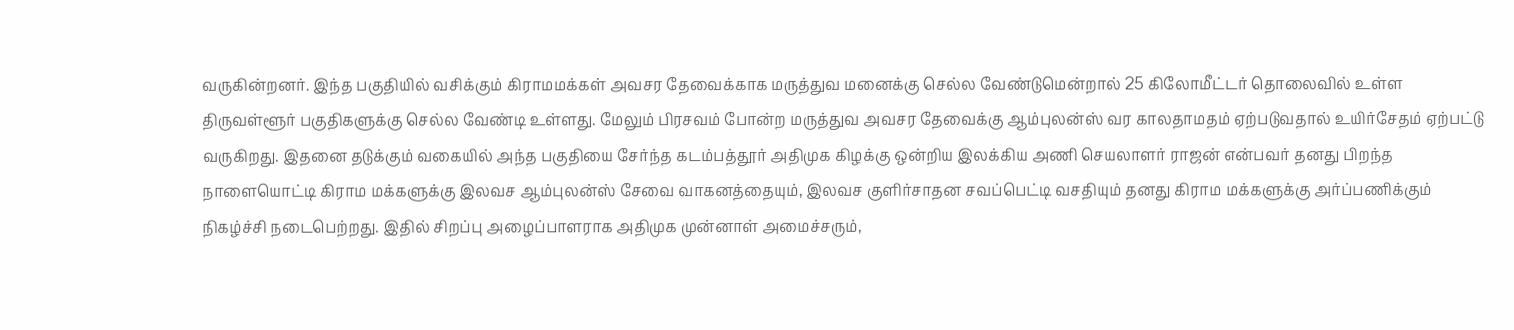வருகின்றனர். இந்த பகுதியில் வசிக்கும் கிராமமக்கள் அவசர தேவைக்காக மருத்துவ மனைக்கு செல்ல வேண்டுமென்றால் 25 கிலோமீட்டர் தொலைவில் உள்ள திருவள்ளூர் பகுதிகளுக்கு செல்ல வேண்டி உள்ளது. மேலும் பிரசவம் போன்ற மருத்துவ அவசர தேவைக்கு ஆம்புலன்ஸ் வர காலதாமதம் ஏற்படுவதால் உயிர்சேதம் ஏற்பட்டு வருகிறது. இதனை தடுக்கும் வகையில் அந்த பகுதியை சேர்ந்த கடம்பத்தூர் அதிமுக கிழக்கு ஒன்றிய இலக்கிய அணி செயலாளர் ராஜன் என்பவர் தனது பிறந்த நாளையொட்டி கிராம மக்களுக்கு இலவச ஆம்புலன்ஸ் சேவை வாகனத்தையும், இலவச குளிர்சாதன சவப்பெட்டி வசதியும் தனது கிராம மக்களுக்கு அர்ப்பணிக்கும் நிகழ்ச்சி நடைபெற்றது. இதில் சிறப்பு அழைப்பாளராக அதிமுக முன்னாள் அமைச்சரும்,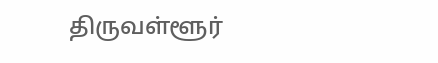திருவள்ளூர்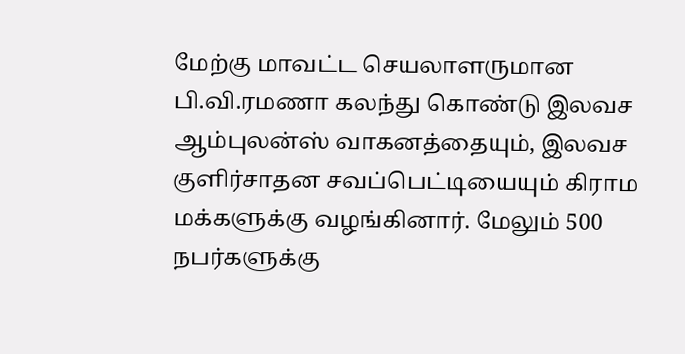மேற்கு மாவட்ட செயலாளருமான பி.வி.ரமணா கலந்து கொண்டு இலவச ஆம்புலன்ஸ் வாகனத்தையும், இலவச குளிர்சாதன சவப்பெட்டியையும் கிராம மக்களுக்கு வழங்கினார். மேலும் 500 நபர்களுக்கு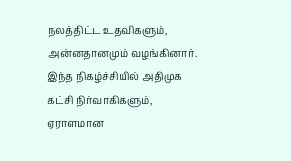நலத்திட்ட உதவிகளும், அன்னதானமும் வழங்கினார். இந்த நிகழ்ச்சியில் அதிமுக கட்சி நிர்வாகிகளும், ஏராளமான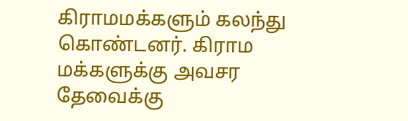கிராமமக்களும் கலந்து கொண்டனர். கிராம மக்களுக்கு அவசர தேவைக்கு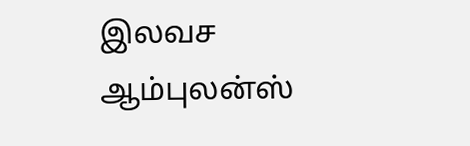இலவச ஆம்புலன்ஸ்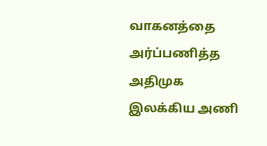வாகனத்தை அர்ப்பணித்த அதிமுக இலக்கிய அணி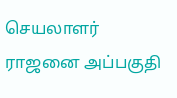செயலாளர் ராஜனை அப்பகுதி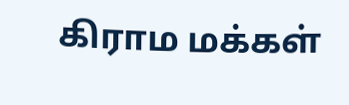கிராம மக்கள்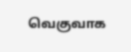வெகுவாக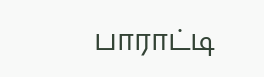பாராட்டி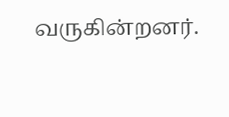வருகின்றனர்.